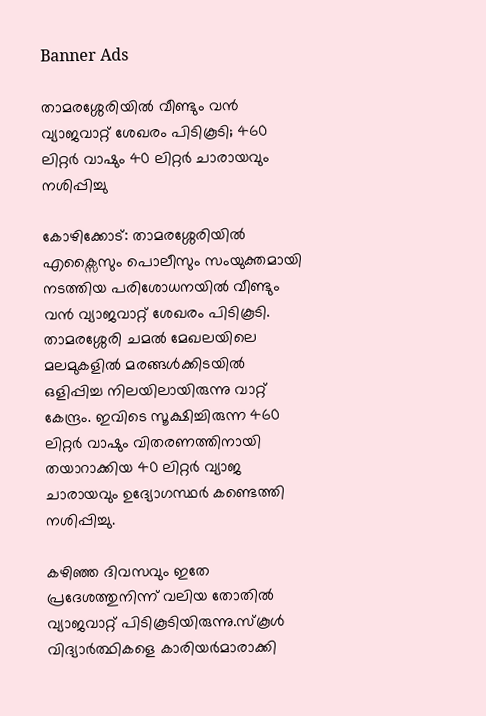Banner Ads

താമരശ്ശേരിയിൽ വീണ്ടും വൻ വ്യാജവാറ്റ് ശേഖരം പിടികൂടി; 460 ലിറ്റർ വാഷും 40 ലിറ്റർ ചാരായവും നശിപ്പിച്ചു

കോഴിക്കോട്: താമരശ്ശേരിയിൽ എക്സൈസും പൊലീസും സംയുക്തമായി നടത്തിയ പരിശോധനയിൽ വീണ്ടും വൻ വ്യാജവാറ്റ് ശേഖരം പിടികൂടി. താമരശ്ശേരി ചമൽ മേഖലയിലെ മലമുകളിൽ മരങ്ങൾക്കിടയിൽ ഒളിപ്പിച്ച നിലയിലായിരുന്നു വാറ്റ് കേന്ദ്രം. ഇവിടെ സൂക്ഷിച്ചിരുന്ന 460 ലിറ്റർ വാഷും വിതരണത്തിനായി തയാറാക്കിയ 40 ലിറ്റർ വ്യാജ ചാരായവും ഉദ്യോഗസ്ഥർ കണ്ടെത്തി നശിപ്പിച്ചു.

കഴിഞ്ഞ ദിവസവും ഇതേ പ്രദേശത്തുനിന്ന് വലിയ തോതിൽ വ്യാജവാറ്റ് പിടികൂടിയിരുന്നു.സ്കൂൾ വിദ്യാർത്ഥികളെ കാരിയർമാരാക്കി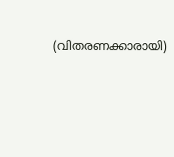(വിതരണക്കാരായി)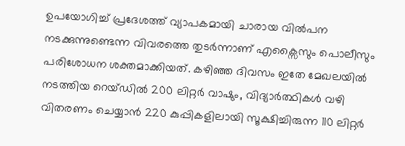ഉപയോഗിച്ച് പ്രദേശത്ത് വ്യാപകമായി ചാരായ വിൽപന നടക്കുന്നുണ്ടെന്ന വിവരത്തെ തുടർന്നാണ് എക്സൈസും പൊലീസും പരിശോധന ശക്തമാക്കിയത്. കഴിഞ്ഞ ദിവസം ഇതേ മേഖലയിൽ നടത്തിയ റെയ്ഡിൽ 200 ലിറ്റർ വാഷും, വിദ്യാർത്ഥികൾ വഴി വിതരണം ചെയ്യാൻ 220 കുപ്പികളിലായി സൂക്ഷിച്ചിരുന്ന 110 ലിറ്റർ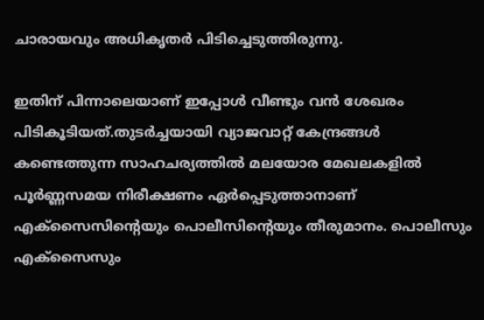ചാരായവും അധികൃതർ പിടിച്ചെടുത്തിരുന്നു.

ഇതിന് പിന്നാലെയാണ് ഇപ്പോൾ വീണ്ടും വൻ ശേഖരം പിടികൂടിയത്.തുടർച്ചയായി വ്യാജവാറ്റ് കേന്ദ്രങ്ങൾ കണ്ടെത്തുന്ന സാഹചര്യത്തിൽ മലയോര മേഖലകളിൽ പൂർണ്ണസമയ നിരീക്ഷണം ഏർപ്പെടുത്താനാണ് എക്സൈസിന്റെയും പൊലീസിന്റെയും തീരുമാനം. പൊലീസും എക്സൈസും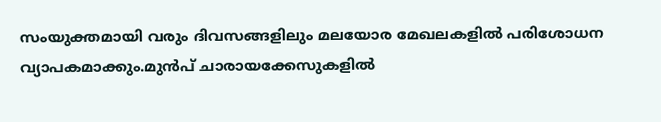സംയുക്തമായി വരും ദിവസങ്ങളിലും മലയോര മേഖലകളിൽ പരിശോധന വ്യാപകമാക്കും.മുൻപ് ചാരായക്കേസുകളിൽ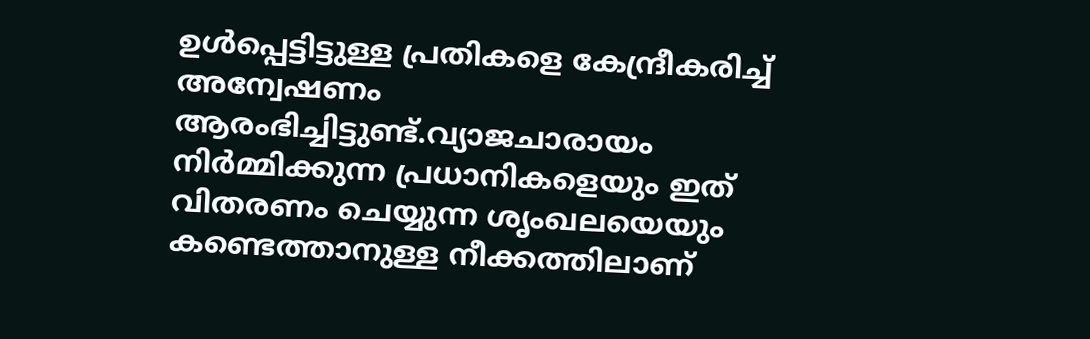ഉൾപ്പെട്ടിട്ടുള്ള പ്രതികളെ കേന്ദ്രീകരിച്ച് അന്വേഷണം ആരംഭിച്ചിട്ടുണ്ട്.വ്യാജചാരായം നിർമ്മിക്കുന്ന പ്രധാനികളെയും ഇത് വിതരണം ചെയ്യുന്ന ശൃംഖലയെയും കണ്ടെത്താനുള്ള നീക്കത്തിലാണ്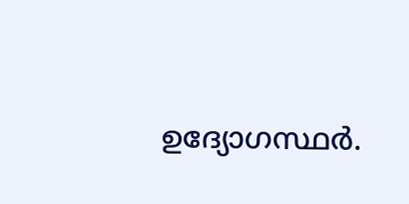ഉദ്യോഗസ്ഥർ.